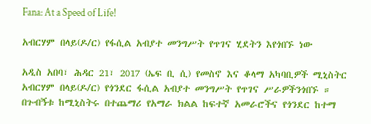Fana: At a Speed of Life!

አብርሃም በላይ(ዶ/ር) የፋሲል አብያተ መንግሥት የጥገና ሂደትን እየጎበኙ ነው

አዲስ አበባ፣ ሕዳር 21፣ 2017 (ኤፍ ቢ ሲ) የመስኖ እና ቆላማ አካባቢዎች ሚኒስትር አብርሃም በላይ(ዶ/ር) የጎንደር ፋሲል አብያተ መንግሥት የጥገና ሥራዎችንጎበኙ ።
በጉብኝቱ ከሚኒስትሩ በተጨማሪ የአማራ ክልል ከፍተኛ አመራሮችና የጎንደር ከተማ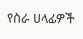የስራ ሀላፊዎች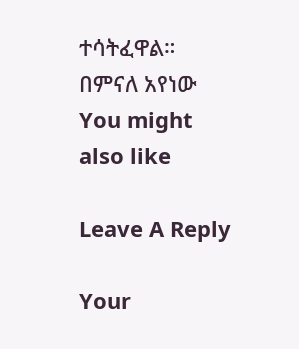ተሳትፈዋል።
በምናለ አየነው
You might also like

Leave A Reply

Your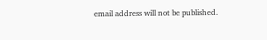email address will not be published.